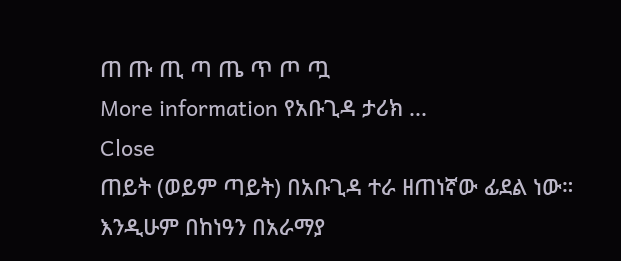ጠ ጡ ጢ ጣ ጤ ጥ ጦ ጧ
More information የአቡጊዳ ታሪክ ...
Close
ጠይት (ወይም ጣይት) በአቡጊዳ ተራ ዘጠነኛው ፊደል ነው። እንዲሁም በከነዓን በአራማያ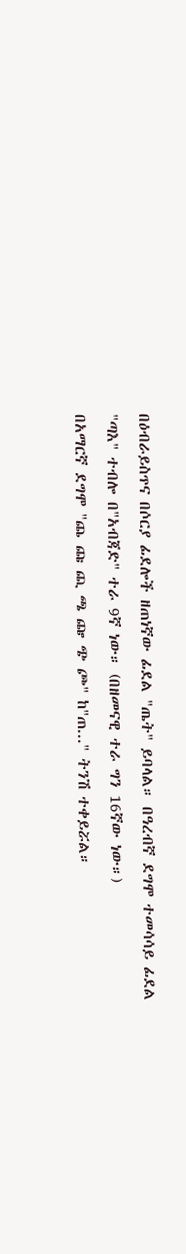በዕብራይስጥና በሶርያ ፊደሎች ዘጠነኛው ፊደል "ጤት" ይባላል። በዓረብኛ ደግሞ ተመሳሳይ ፊደል "ጣእ" ተብሎ በ"አብጃድ" ተራ 9ኛ ነው። (በዘመናዊ ተራ ግን 16ኛው ነው።)
በአማርኛ ደግሞ "ጨ ጩ ጪ ጫ ጬ ጭ ጮ" ከ"ጠ..." ትንሽ ተቀይሯል።